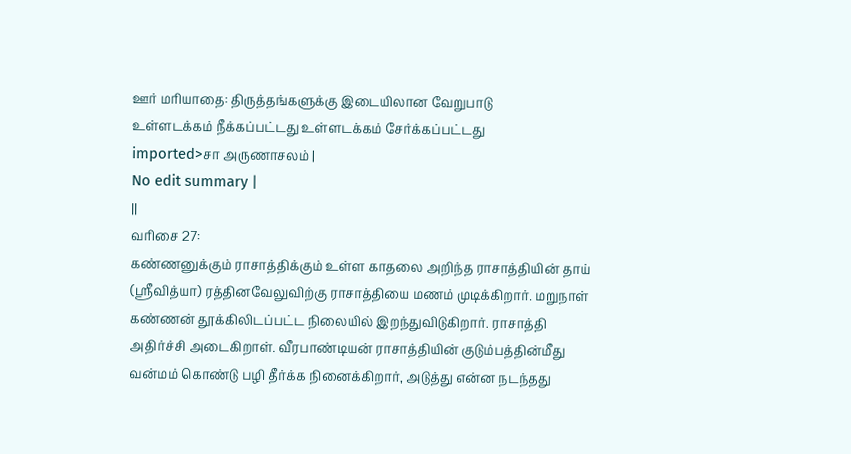ஊர் மரியாதை: திருத்தங்களுக்கு இடையிலான வேறுபாடு
உள்ளடக்கம் நீக்கப்பட்டது உள்ளடக்கம் சேர்க்கப்பட்டது
imported>சா அருணாசலம் |
No edit summary |
||
வரிசை 27:
கண்ணனுக்கும் ராசாத்திக்கும் உள்ள காதலை அறிந்த ராசாத்தியின் தாய் (ஸ்ரீவித்யா) ரத்தினவேலுவிற்கு ராசாத்தியை மணம் முடிக்கிறார். மறுநாள் கண்ணன் தூக்கிலிடப்பட்ட நிலையில் இறந்துவிடுகிறார். ராசாத்தி அதிர்ச்சி அடைகிறாள். வீரபாண்டியன் ராசாத்தியின் குடும்பத்தின்மீது வன்மம் கொண்டு பழி தீர்க்க நினைக்கிறார், அடுத்து என்ன நடந்தது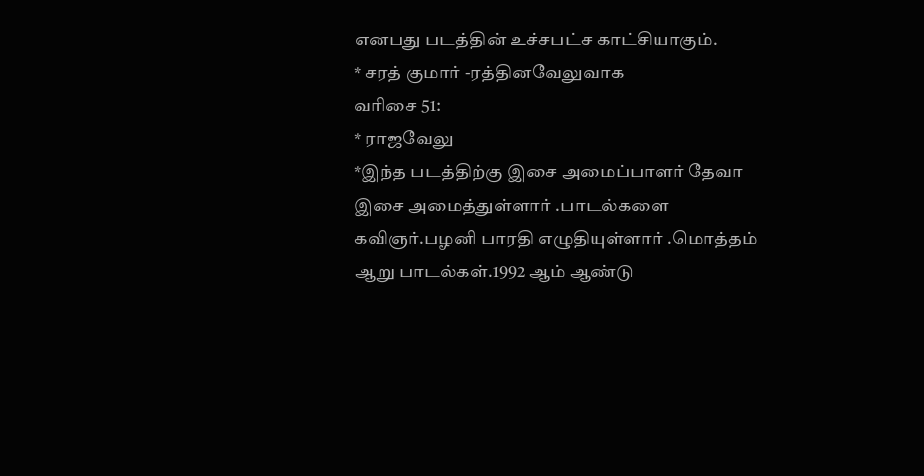எனபது படத்தின் உச்சபட்ச காட்சியாகும்.
* சரத் குமார் -ரத்தினவேலுவாக
வரிசை 51:
* ராஜவேலு
*இந்த படத்திற்கு இசை அமைப்பாளர் தேவா இசை அமைத்துள்ளார் .பாடல்களை கவிஞர்.பழனி பாரதி எழுதியுள்ளார் .மொத்தம் ஆறு பாடல்கள்.1992 ஆம் ஆண்டு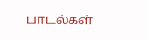பாடல்கள்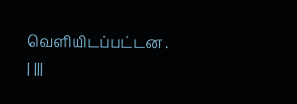வெளியிடப்பட்டன .
| |||